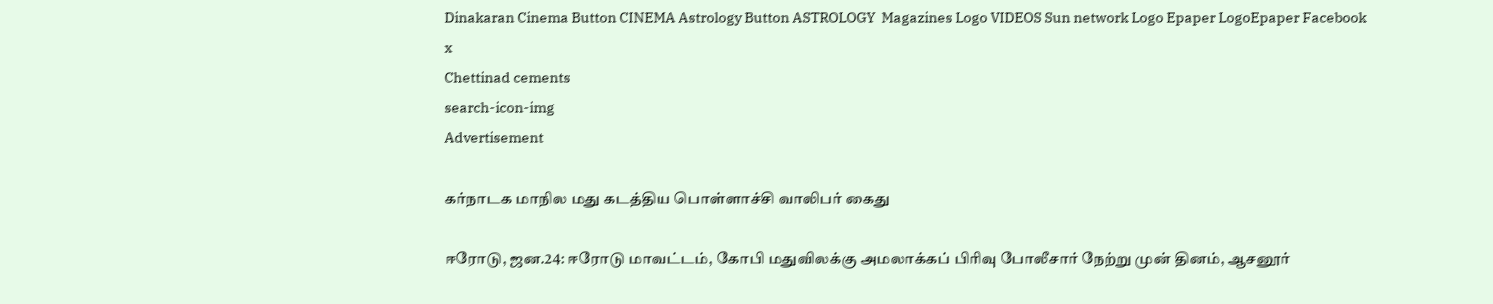Dinakaran Cinema Button CINEMA Astrology Button ASTROLOGY  Magazines Logo VIDEOS Sun network Logo Epaper LogoEpaper Facebook
x
Chettinad cements
search-icon-img
Advertisement

கர்நாடக மாநில மது கடத்திய பொள்ளாச்சி வாலிபர் கைது

ஈரோடு, ஜன.24: ஈரோடு மாவட்டம், கோபி மதுவிலக்கு அமலாக்கப் பிரிவு போலீசார் நேற்று முன் தினம், ஆசனூர்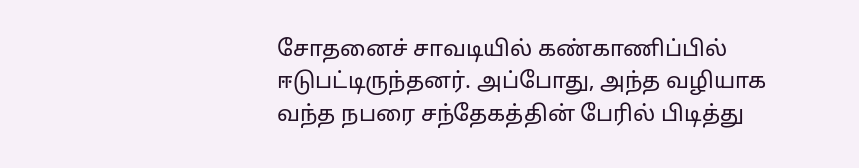சோதனைச் சாவடியில் கண்காணிப்பில் ஈடுபட்டிருந்தனர். அப்போது, அந்த வழியாக வந்த நபரை சந்தேகத்தின் பேரில் பிடித்து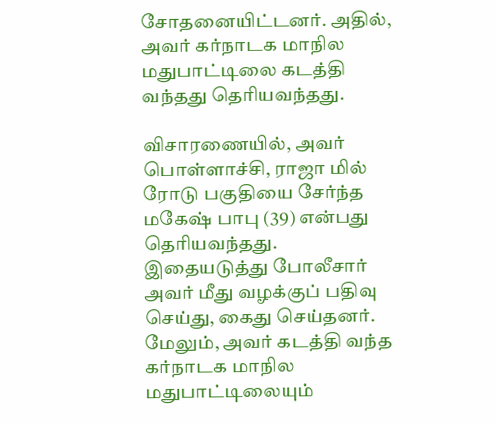சோதனையிட்டனர். அதில், அவர் கர்நாடக மாநில மதுபாட்டிலை கடத்தி வந்தது தெரியவந்தது.

விசாரணையில், அவர் பொள்ளாச்சி, ராஜா மில் ரோடு பகுதியை சேர்ந்த மகேஷ் பாபு (39) என்பது தெரியவந்தது. இதையடுத்து போலீசார் அவர் மீது வழக்குப் பதிவு செய்து, கைது செய்தனர். மேலும், அவர் கடத்தி வந்த கர்நாடக மாநில மதுபாட்டிலையும்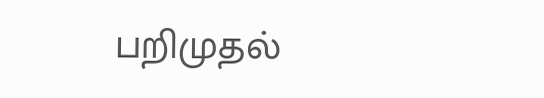பறிமுதல்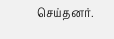செய்தனர்.